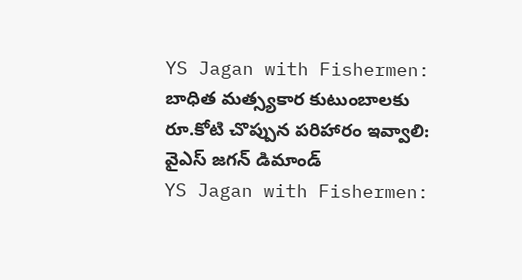YS Jagan with Fishermen: బాధిత మత్స్యకార కుటుంబాలకు రూ.కోటి చొప్పున పరిహారం ఇవ్వాలి: వైఎస్ జగన్ డిమాండ్
YS Jagan with Fishermen: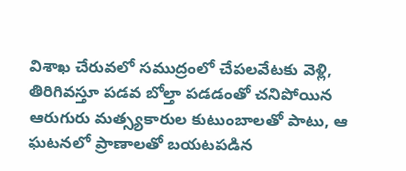విశాఖ చేరువలో సముద్రంలో చేపలవేటకు వెళ్లి, తిరిగివస్తూ పడవ బోల్తా పడడంతో చనిపోయిన ఆరుగురు మత్స్యకారుల కుటుంబాలతో పాటు, ఆ ఘటనలో ప్రాణాలతో బయటపడిన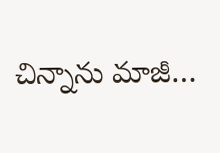చిన్నాను మాజీ…